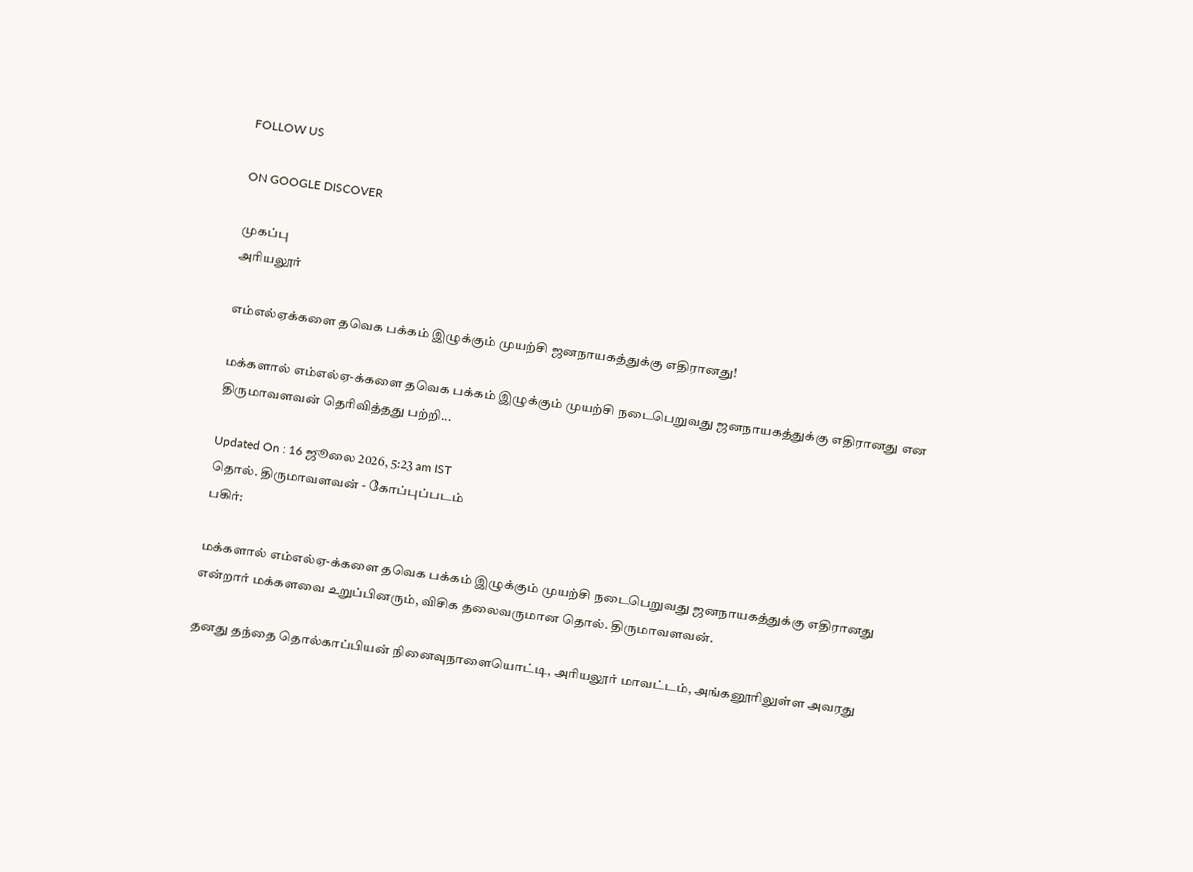FOLLOW US

ON GOOGLE DISCOVER

முகப்பு
அரியலூர்

எம்எல்ஏக்களை தவெக பக்கம் இழுக்கும் முயற்சி ஜனநாயகத்துக்கு எதிரானது!

மக்களால் எம்எல்ஏ-க்களை தவெக பக்கம் இழுக்கும் முயற்சி நடைபெறுவது ஜனநாயகத்துக்கு எதிரானது என திருமாவளவன் தெரிவித்தது பற்றி...

Updated On : 16 ஜூலை 2026, 5:23 am IST
தொல். திருமாவளவன் - கோப்புப்படம்
பகிர்:

மக்களால் எம்எல்ஏ-க்களை தவெக பக்கம் இழுக்கும் முயற்சி நடைபெறுவது ஜனநாயகத்துக்கு எதிரானது என்றார் மக்களவை உறுப்பினரும், விசிக தலைவருமான தொல். திருமாவளவன்.

தனது தந்தை தொல்காப்பியன் நினைவுநாளையொட்டி, அரியலூர் மாவட்டம், அங்கனூரிலுள்ள அவரது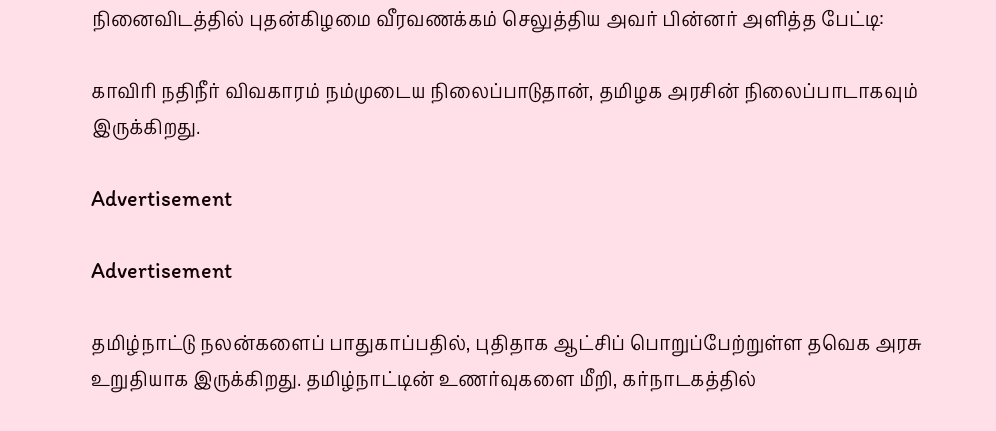நினைவிடத்தில் புதன்கிழமை வீரவணக்கம் செலுத்திய அவர் பின்னர் அளித்த பேட்டி:

காவிரி நதிநீர் விவகாரம் நம்முடைய நிலைப்பாடுதான், தமிழக அரசின் நிலைப்பாடாகவும் இருக்கிறது.

Advertisement

Advertisement

தமிழ்நாட்டு நலன்களைப் பாதுகாப்பதில், புதிதாக ஆட்சிப் பொறுப்பேற்றுள்ள தவெக அரசு உறுதியாக இருக்கிறது. தமிழ்நாட்டின் உணர்வுகளை மீறி, கர்நாடகத்தில்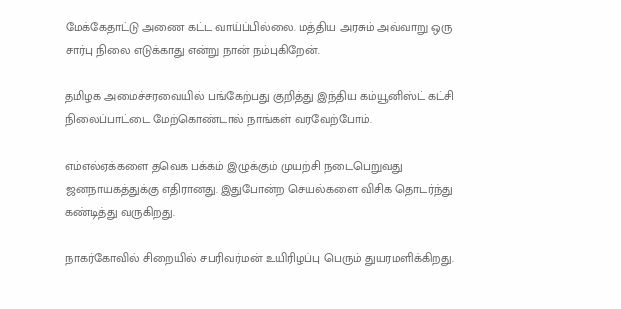மேக்கேதாட்டு அணை கட்ட வாய்ப்பில்லை. மத்திய அரசும் அவ்வாறு ஒரு சார்பு நிலை எடுக்காது என்று நான் நம்புகிறேன்.

தமிழக அமைச்சரவையில் பங்கேற்பது குறித்து இந்திய கம்யூனிஸ்ட் கட்சி நிலைப்பாட்டை மேற்கொண்டால் நாங்கள் வரவேற்போம்.

எம்எல்ஏக்களை தவெக பக்கம் இழுக்கும் முயற்சி நடைபெறுவது ஜனநாயகத்துக்கு எதிரானது. இதுபோன்ற செயல்களை விசிக தொடர்ந்து கண்டித்து வருகிறது.

நாகர்கோவில் சிறையில் சபரிவர்மன் உயிரிழப்பு பெரும் துயரமளிக்கிறது.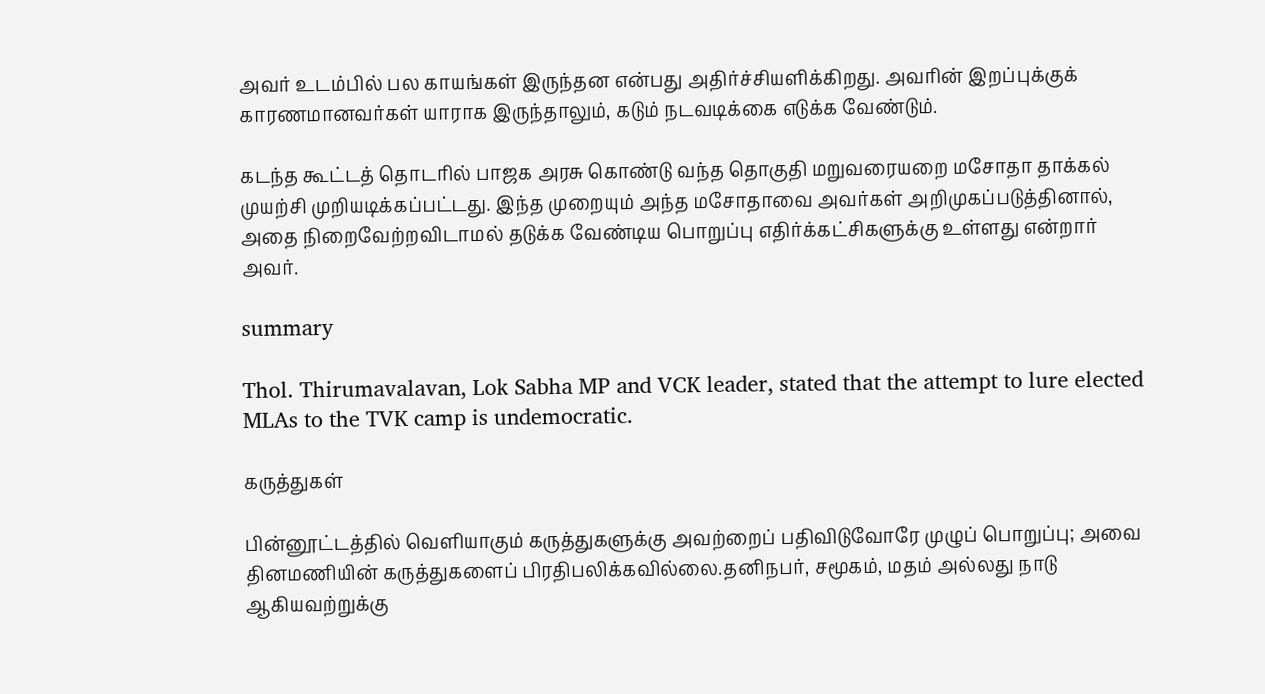அவர் உடம்பில் பல காயங்கள் இருந்தன என்பது அதிர்ச்சியளிக்கிறது. அவரின் இறப்புக்குக் காரணமானவர்கள் யாராக இருந்தாலும், கடும் நடவடிக்கை எடுக்க வேண்டும்.

கடந்த கூட்டத் தொடரில் பாஜக அரசு கொண்டு வந்த தொகுதி மறுவரையறை மசோதா தாக்கல் முயற்சி முறியடிக்கப்பட்டது. இந்த முறையும் அந்த மசோதாவை அவர்கள் அறிமுகப்படுத்தினால், அதை நிறைவேற்றவிடாமல் தடுக்க வேண்டிய பொறுப்பு எதிர்க்கட்சிகளுக்கு உள்ளது என்றார் அவர்.

summary

Thol. Thirumavalavan, Lok Sabha MP and VCK leader, stated that the attempt to lure elected MLAs to the TVK camp is undemocratic.

கருத்துகள்

பின்னூட்டத்தில் வெளியாகும் கருத்துகளுக்கு அவற்றைப் பதிவிடுவோரே முழுப் பொறுப்பு; அவை தினமணியின் கருத்துகளைப் பிரதிபலிக்கவில்லை.தனிநபர், சமூகம், மதம் அல்லது நாடு ஆகியவற்றுக்கு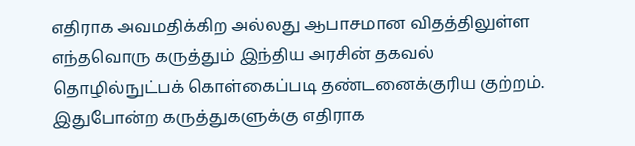எதிராக அவமதிக்கிற அல்லது ஆபாசமான விதத்திலுள்ள எந்தவொரு கருத்தும் இந்திய அரசின் தகவல் தொழில்நுட்பக் கொள்கைப்படி தண்டனைக்குரிய குற்றம். இதுபோன்ற கருத்துகளுக்கு எதிராக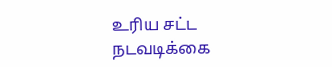உரிய சட்ட நடவடிக்கை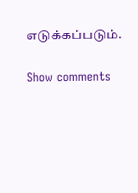எடுக்கப்படும்.

Show comments